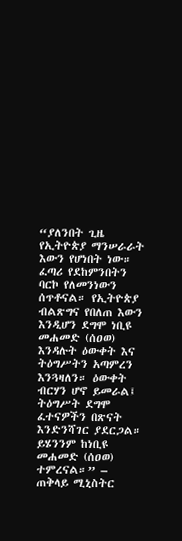“ያለንበት ጊዜ የኢትዮጵያ ማንሠራራት እውን የሆነበት ነው። ፈጣሪ የደከምንበትን ባርኮ የለመንነውን ሰጥቶናል። የኢትዮጵያ ብልጽግና የበለጠ እውን እንዲሆን ደግሞ ነቢዩ መሐመድ (ሰዐወ) እንዳሉት ዕውቀት እና ትዕግሥትን አጣምረን እንጓዛለን። ዕውቀት ብርሃን ሆኖ ይመራል፤ ትዕግሥት ደግሞ ፈተናዎችን በጽናት እንድንሻገር ያደርጋል። ይሄንንም ከነቢዩ መሐመድ (ሰዐወ) ተምረናል።” – ጠቅላይ ሚኒስትር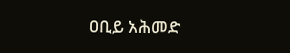ዐቢይ አሕመድ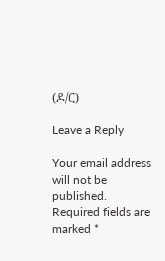(ዶ/ር)

Leave a Reply

Your email address will not be published. Required fields are marked *